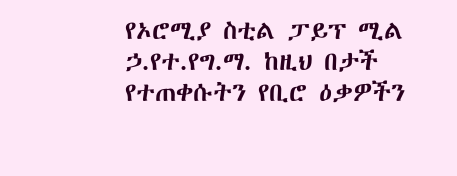የኦሮሚያ ስቲል ፓይፕ ሚል ኃ.የተ.የግ.ማ. ከዚህ በታች የተጠቀሱትን የቢሮ ዕቃዎችን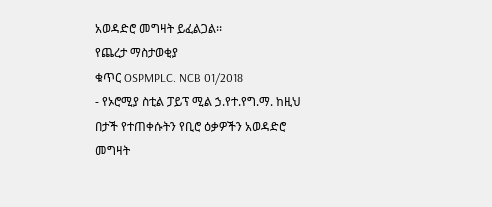አወዳድሮ መግዛት ይፈልጋል፡፡
የጨረታ ማስታወቂያ
ቁጥር OSPMPLC. NCB 01/2018
- የኦሮሚያ ስቲል ፓይፕ ሚል ኃ.የተ.የግ.ማ. ከዚህ በታች የተጠቀሱትን የቢሮ ዕቃዎችን አወዳድሮ መግዛት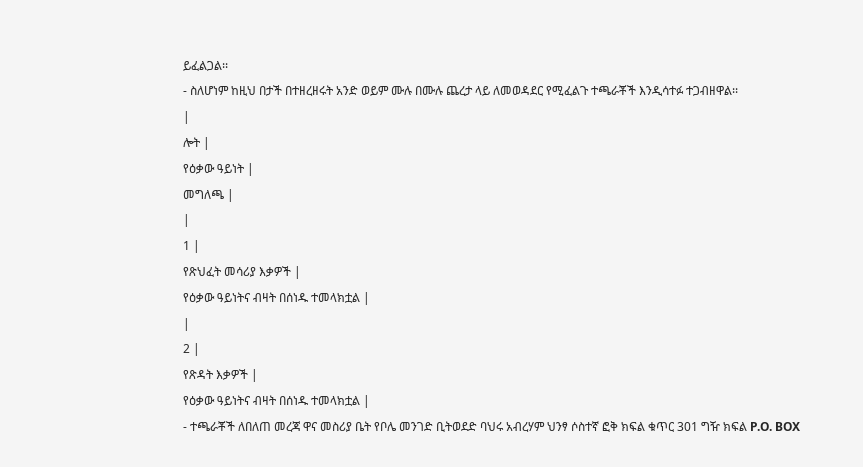ይፈልጋል፡፡
- ስለሆነም ከዚህ በታች በተዘረዘሩት አንድ ወይም ሙሉ በሙሉ ጨረታ ላይ ለመወዳደር የሚፈልጉ ተጫራቾች እንዲሳተፉ ተጋብዘዋል፡፡
|
ሎት |
የዕቃው ዓይነት |
መግለጫ |
|
1 |
የጽህፈት መሳሪያ እቃዎች |
የዕቃው ዓይነትና ብዛት በሰነዱ ተመላክቷል |
|
2 |
የጽዳት እቃዎች |
የዕቃው ዓይነትና ብዛት በሰነዱ ተመላክቷል |
- ተጫራቾች ለበለጠ መረጃ ዋና መስሪያ ቤት የቦሌ መንገድ ቢትወደድ ባህሩ አብረሃም ህንፃ ሶስተኛ ፎቅ ክፍል ቁጥር 301 ግዥ ክፍል P.O. BOX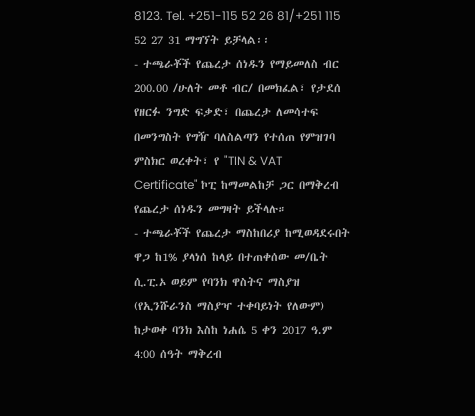8123. Tel. +251-115 52 26 81/+251 115 52 27 31 ማግኘት ይቻላል፡፡
- ተጫራቾች የጨረታ ሰነዱን የማይመለስ ብር 200.00 /ሁለት መቶ ብር/ በመክፈል፣ የታደሰ የዘርፉ ንግድ ፍቃድ፣ በጨረታ ለመሳተፍ በመንግስት የግዥ ባለስልጣን የተሰጠ የምዝገባ ምስክር ወረቀት፣ የ "TIN & VAT Certificate" ኮፒ ከማመልከቻ ጋር በማቅረብ የጨረታ ሰነዱን መግዛት ይችላሉ።
- ተጫራቾች የጨረታ ማስከበሪያ ከሚወዳደሩበት ዋጋ ከ1% ያላነሰ ከላይ በተጠቀሰው መ/ቤት ሲ.ፒ.ኦ ወይም የባንክ ዋስትና ማስያዝ (የኢንሹራንስ ማስያዣ ተቀባይነት የለውም) ከታወቀ ባንክ እስከ ነሐሴ 5 ቀን 2017 ዓ.ም 4:00 ሰዓት ማቅረብ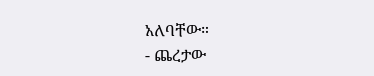አለባቸው።
- ጨረታው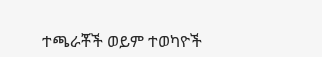ተጫራቾች ወይም ተወካዮች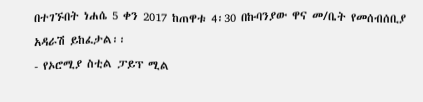በተገኙበት ነሐሴ 5 ቀን 2017 ከጠዋቱ 4፡30 በኩባንያው ዋና መ/ቤት የመሰብሰቢያ አዳራሽ ይከፈታል፡፡
- የኦሮሚያ ስቲል ፓይፕ ሚል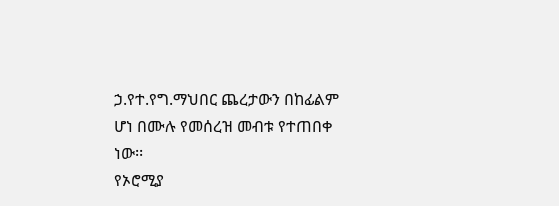ኃ.የተ.የግ.ማህበር ጨረታውን በከፊልም ሆነ በሙሉ የመሰረዝ መብቱ የተጠበቀ ነው፡፡
የኦሮሚያ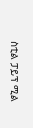ስቲል ፓይፕ ሚል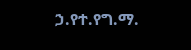ኃ.የተ.የግ.ማ.